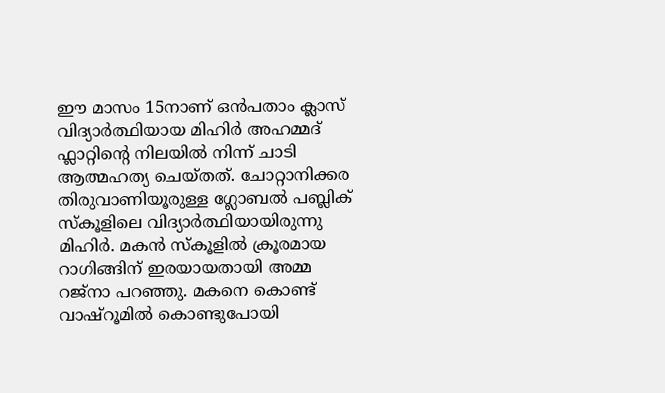ഈ മാസം 15നാണ് ഒൻപതാം ക്ലാസ് വിദ്യാർത്ഥിയായ മിഹിർ അഹമ്മദ് ഫ്ലാറ്റിന്റെ നിലയിൽ നിന്ന് ചാടി ആത്മഹത്യ ചെയ്തത്. ചോറ്റാനിക്കര തിരുവാണിയൂരുള്ള ഗ്ലോബൽ പബ്ലിക് സ്കൂളിലെ വിദ്യാർത്ഥിയായിരുന്നു മിഹിർ. മകൻ സ്കൂളിൽ ക്രൂരമായ റാഗിങ്ങിന് ഇരയായതായി അമ്മ റജ്നാ പറഞ്ഞു. മകനെ കൊണ്ട് വാഷ്റൂമിൽ കൊണ്ടുപോയി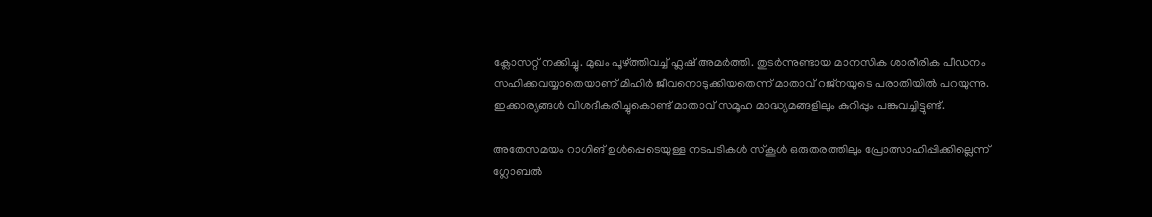ക്ലോസറ്റ് നക്കിച്ചു. മുഖം പൂഴ്ത്തിവച്ച് ഫ്ലഷ് അമർത്തി. തുടർന്നുണ്ടായ മാനസിക ശാരീരിക പീഡനം സഹിക്കവയ്യാതെയാണ് മിഹിർ ജീവനൊടുക്കിയതെന്ന് മാതാവ് റജ്നയുടെ പരാതിയിൽ പറയുന്നു. ഇക്കാര്യങ്ങൾ വിശദീകരിച്ചുകൊണ്ട് മാതാവ് സമൂഹ മാദ്ധ്യമങ്ങളിലും കുറിപ്പും പങ്കുവച്ചിട്ടുണ്ട്.

അതേസമയം റാഗിങ് ഉൾപ്പെടെയുള്ള നടപടികൾ സ്കൂൾ ഒരുതരത്തിലും പ്രോത്സാഹിപ്പിക്കില്ലെന്ന് ഗ്ലോബൽ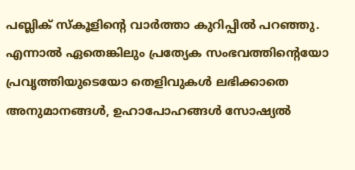പബ്ലിക് സ്കൂളിന്റെ വാർത്താ കുറിപ്പിൽ പറഞ്ഞു. എന്നാൽ ഏതെങ്കിലും പ്രത്യേക സംഭവത്തിന്റെയോ പ്രവൃത്തിയുടെയോ തെളിവുകൾ ലഭിക്കാതെ അനുമാനങ്ങൾ, ഉഹാപോഹങ്ങൾ സോഷ്യൽ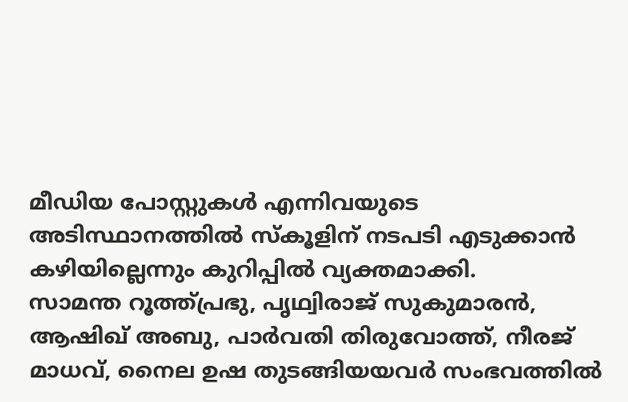മീഡിയ പോസ്റ്റുകൾ എന്നിവയുടെ അടിസ്ഥാനത്തിൽ സ്കൂളിന് നടപടി എടുക്കാൻ കഴിയില്ലെന്നും കുറിപ്പിൽ വ്യക്തമാക്കി.
സാമന്ത റൂത്ത്പ്രഭു, പൃഥ്വിരാജ് സുകുമാരൻ, ആഷിഖ് അബു, പാർവതി തിരുവോത്ത്, നീരജ് മാധവ്, നൈല ഉഷ തുടങ്ങിയയവർ സംഭവത്തിൽ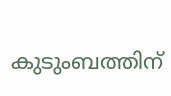കുടുംബത്തിന്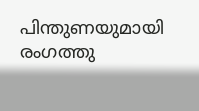പിന്തുണയുമായി രംഗത്തു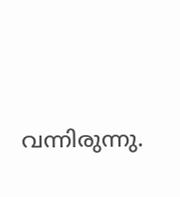വന്നിരുന്നു.